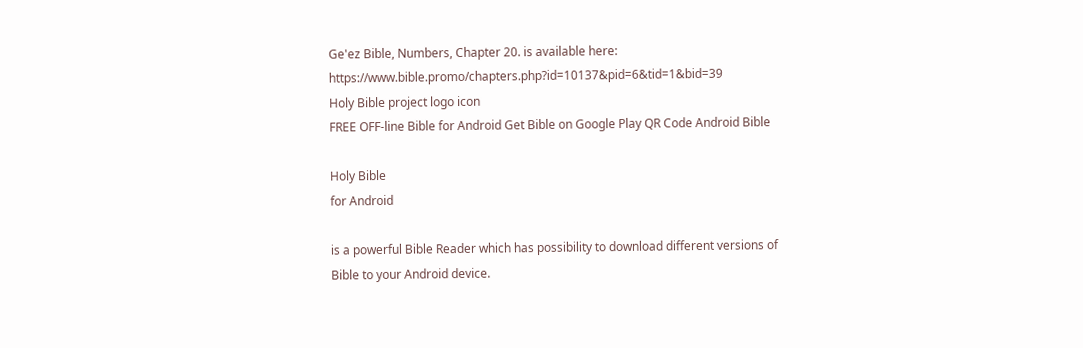Ge'ez Bible, Numbers, Chapter 20. is available here: https://www.bible.promo/chapters.php?id=10137&pid=6&tid=1&bid=39
Holy Bible project logo icon
FREE OFF-line Bible for Android Get Bible on Google Play QR Code Android Bible

Holy Bible
for Android

is a powerful Bible Reader which has possibility to download different versions of Bible to your Android device.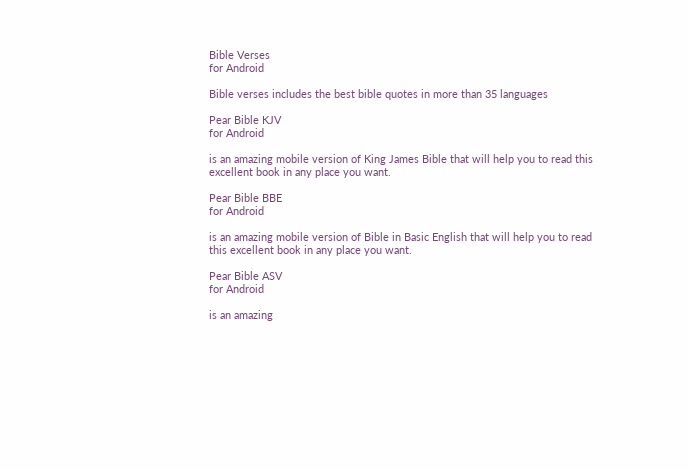Bible Verses
for Android

Bible verses includes the best bible quotes in more than 35 languages

Pear Bible KJV
for Android

is an amazing mobile version of King James Bible that will help you to read this excellent book in any place you want.

Pear Bible BBE
for Android

is an amazing mobile version of Bible in Basic English that will help you to read this excellent book in any place you want.

Pear Bible ASV
for Android

is an amazing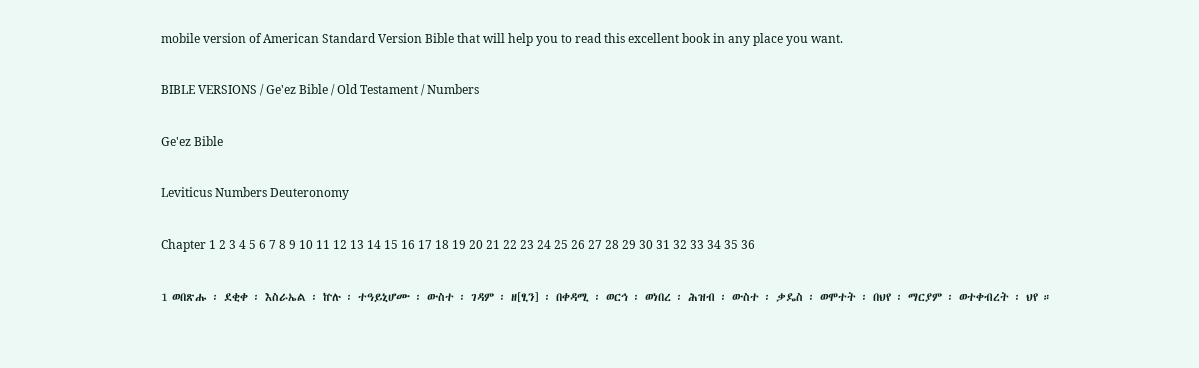mobile version of American Standard Version Bible that will help you to read this excellent book in any place you want.

BIBLE VERSIONS / Ge'ez Bible / Old Testament / Numbers

Ge'ez Bible

Leviticus Numbers Deuteronomy

Chapter 1 2 3 4 5 6 7 8 9 10 11 12 13 14 15 16 17 18 19 20 21 22 23 24 25 26 27 28 29 30 31 32 33 34 35 36

1 ወበጽሑ ፡ ደቂቀ ፡ እስራኤል ፡ ኵሉ ፡ ተዓይኒሆሙ ፡ ውስተ ፡ ገዳም ፡ ዘ[ፂን] ፡ በቀዳሚ ፡ ወርኅ ፡ ወነበረ ፡ ሕዝብ ፡ ውስተ ፡ ቃዴስ ፡ ወሞተት ፡ በህየ ፡ ማርያም ፡ ወተቀብረት ፡ ህየ ።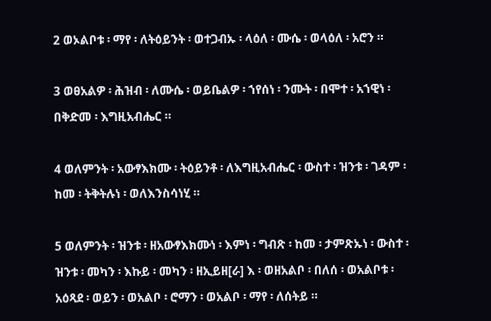2 ወኦልቦቱ ፡ ማየ ፡ ለትዕይንት ፡ ወተጋብኡ ፡ ላዕለ ፡ ሙሴ ፡ ወላዕለ ፡ አሮን ።

3 ወፀአልዎ ፡ ሕዝብ ፡ ለሙሴ ፡ ወይቤልዎ ፡ ኀየሰነ ፡ ንሙት ፡ በሞተ ፡ አኀዊነ ፡ በቅድመ ፡ እግዚአብሔር ።

4 ወለምንት ፡ አውፃእክሙ ፡ ትዕይንቶ ፡ ለእግዚአብሔር ፡ ውስተ ፡ ዝንቱ ፡ ገዳም ፡ ከመ ፡ ትቅትሉነ ፡ ወለእንስሳነሂ ።

5 ወለምንት ፡ ዝንቱ ፡ ዘአውፃእክሙነ ፡ እምነ ፡ ግብጽ ፡ ከመ ፡ ታምጽኡነ ፡ ውስተ ፡ ዝንቱ ፡ መካን ፡ እኩይ ፡ መካን ፡ ዘኢይዘ[ራ] እ ፡ ወዘአልቦ ፡ በለሰ ፡ ወአልቦቱ ፡ አዕጻደ ፡ ወይን ፡ ወአልቦ ፡ ሮማን ፡ ወአልቦ ፡ ማየ ፡ ለሰትይ ።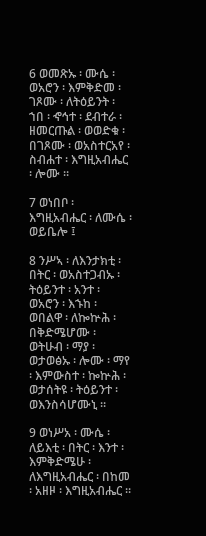6 ወመጽኡ ፡ ሙሴ ፡ ወአሮን ፡ እምቅድመ ፡ ገጾሙ ፡ ለትዕይንት ፡ ኀበ ፡ ኆኅተ ፡ ደብተራ ፡ ዘመርጡል ፡ ወወድቁ ፡ በገጾሙ ፡ ወአስተርአየ ፡ ስብሐተ ፡ እግዚአብሔር ፡ ሎሙ ።

7 ወነበቦ ፡ እግዚአብሔር ፡ ለሙሴ ፡ ወይቤሎ ፤

8 ንሥኣ ፡ ለእንታክቲ ፡ በትር ፡ ወአስተጋብኡ ፡ ትዕይንተ ፡ አንተ ፡ ወአሮን ፡ እኁከ ፡ ወበልዋ ፡ ለኰኵሕ ፡ በቅድሜሆሙ ፡ ወትሁብ ፡ ማያ ፡ ወታወፅኡ ፡ ሎሙ ፡ ማየ ፡ እምውስተ ፡ ኰኵሕ ፡ ወታሰትዩ ፡ ትዕይንተ ፡ ወእንስሳሆሙኒ ።

9 ወነሥአ ፡ ሙሴ ፡ ለይእቲ ፡ በትር ፡ እንተ ፡ እምቅድሜሁ ፡ ለእግዚአብሔር ፡ በከመ ፡ አዘዞ ፡ እግዚአብሔር ።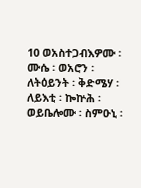10 ወአስተጋብእዎሙ ፡ ሙሴ ፡ ወአሮን ፡ ለትዕይንት ፡ ቅድሜሃ ፡ ለይእቲ ፡ ኰኵሕ ፡ ወይቤሎሙ ፡ ስምዑኒ ፡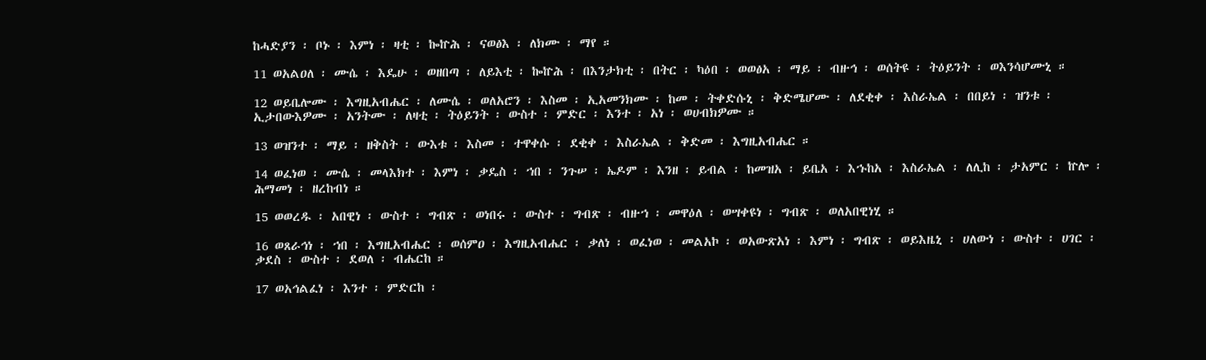ከሓድያን ፡ ቦኑ ፡ እምነ ፡ ዛቲ ፡ ኰኵሕ ፡ ናወፅእ ፡ ለክሙ ፡ ማየ ።

11 ወአልዐለ ፡ ሙሴ ፡ እዴሁ ፡ ወዘበጣ ፡ ለይእቲ ፡ ኰኵሕ ፡ በእንታክቲ ፡ በትር ፡ ካዕበ ፡ ወወፅአ ፡ ማይ ፡ ብዙኅ ፡ ወሰትዩ ፡ ትዕይንት ፡ ወእንሳሆሙኒ ።

12 ወይቤሎሙ ፡ እግዚአብሔር ፡ ለሙሴ ፡ ወለአሮን ፡ እስመ ፡ ኢአመንክሙ ፡ ከመ ፡ ትቀድሱኒ ፡ ቅድሜሆሙ ፡ ለደቂቀ ፡ እስራኤል ፡ በበይነ ፡ ዝንቱ ፡ ኢታበውእዎሙ ፡ አንትሙ ፡ ለዛቲ ፡ ትዕይንት ፡ ውስተ ፡ ምድር ፡ እንተ ፡ አነ ፡ ወሀብክዎሙ ።

13 ወዝንተ ፡ ማይ ፡ ዘቅስት ፡ ውእቱ ፡ እስመ ፡ ተዋቀሱ ፡ ደቂቀ ፡ እስራኤል ፡ ቅድመ ፡ እግዚአብሔር ።

14 ወፈነወ ፡ ሙሴ ፡ መላእክተ ፡ እምነ ፡ ቃዴስ ፡ ኀበ ፡ ንጉሠ ፡ ኤዶም ፡ እንዘ ፡ ይብል ፡ ከመዝአ ፡ ይቤአ ፡ እኁከአ ፡ እስራኤል ፡ ለሊከ ፡ ታአምር ፡ ኵሎ ፡ ሕማመነ ፡ ዘረከብነ ።

15 ወወረዱ ፡ አበዊነ ፡ ውስተ ፡ ግብጽ ፡ ወነበሩ ፡ ውስተ ፡ ግብጽ ፡ ብዙኀ ፡ መዋዕለ ፡ ወሣቀዩነ ፡ ግብጽ ፡ ወለአበዊነሂ ።

16 ወጸራኅነ ፡ ኀበ ፡ እግዚአብሔር ፡ ወሰምዐ ፡ እግዚአብሔር ፡ ቃለነ ፡ ወፈነወ ፡ መልአኮ ፡ ወአውጽአነ ፡ እምነ ፡ ግብጽ ፡ ወይእዜኒ ፡ ሀለውነ ፡ ውስተ ፡ ሀገር ፡ ቃደስ ፡ ውስተ ፡ ደወለ ፡ ብሔርከ ።

17 ወአኅልፈነ ፡ እንተ ፡ ምድርከ ፡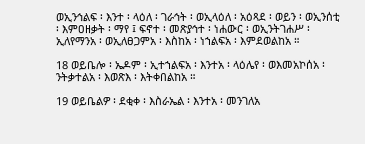ወኢንኅልፍ ፡ እንተ ፡ ላዕለ ፡ ገራኅት ፡ ወኢላዕለ ፡ አዕጻደ ፡ ወይን ፡ ወኢንሰቲ ፡ እምዐዘቃት ፡ ማየ ፤ ፍኖተ ፡ መጽያኅተ ፡ ነሐውር ፡ ወኢንትገሐሥ ፡ ኢለየማንአ ፡ ወኢለፀጋምአ ፡ እስከአ ፡ ነኀልፍአ ፡ እምደወልከአ ።

18 ወይቤሎ ፡ ኤዶም ፡ ኢተኀልፍአ ፡ እንተአ ፡ ላዕሌየ ፡ ወእመአኮሰአ ፡ ንትቃተልአ ፡ እወጽእ ፡ እትቀበልከአ ።

19 ወይቤልዎ ፡ ደቂቀ ፡ እስራኤል ፡ እንተአ ፡ መንገለአ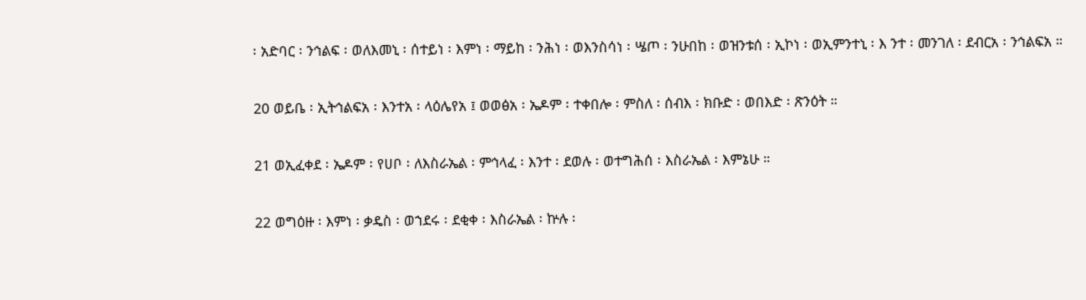፡ አድባር ፡ ንኅልፍ ፡ ወለእመኒ ፡ ሰተይነ ፡ እምነ ፡ ማይከ ፡ ንሕነ ፡ ወእንስሳነ ፡ ሤጦ ፡ ንሁበከ ፡ ወዝንቱሰ ፡ ኢኮነ ፡ ወኢምንተኒ ፡ እ ንተ ፡ መንገለ ፡ ደብርአ ፡ ንኅልፍአ ።

20 ወይቤ ፡ ኢትኅልፍአ ፡ እንተአ ፡ ላዕሌየአ ፤ ወወፅአ ፡ ኤዶም ፡ ተቀበሎ ፡ ምስለ ፡ ሰብእ ፡ ክቡድ ፡ ወበእድ ፡ ጽንዕት ።

21 ወኢፈቀደ ፡ ኤዶም ፡ የሀቦ ፡ ለእስራኤል ፡ ምኅላፈ ፡ እንተ ፡ ደወሉ ፡ ወተግሕሰ ፡ እስራኤል ፡ እምኔሁ ።

22 ወግዕዙ ፡ እምነ ፡ ቃዴስ ፡ ወኀደሩ ፡ ደቂቀ ፡ እስራኤል ፡ ኵሉ ፡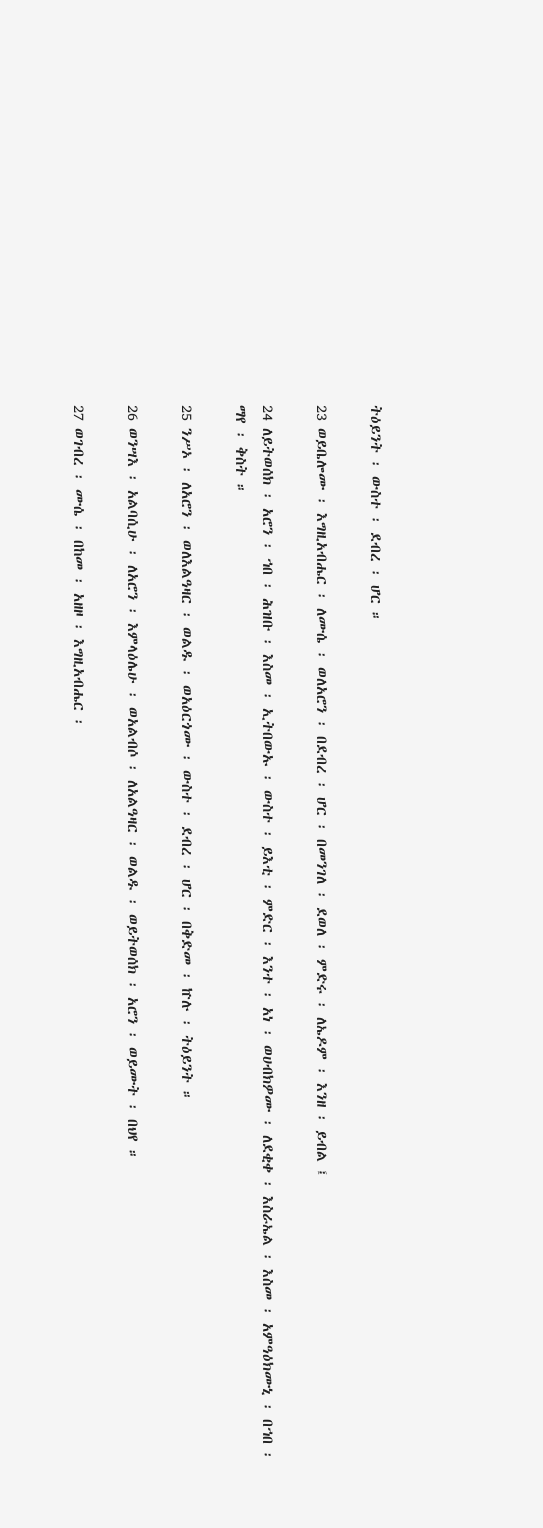ትዕይንት ፡ ውስተ ፡ ደብረ ፡ ሆር ።

23 ወይቤሎሙ ፡ እግዚአብሔር ፡ ለሙሴ ፡ ወለአሮን ፡ በደብረ ፡ ሆር ፡ በመንገለ ፡ ደወለ ፡ ምድሩ ፡ ለኤዶም ፡ እንዘ ፡ ይብል ፤

24 ለይትወሰክ ፡ አሮን ፡ ኀበ ፡ ሕዝቡ ፡ እስመ ፡ ኢትበውኡ ፡ ውስተ ፡ ይእቲ ፡ ምድር ፡ እንተ ፡ አነ ፡ ወሀብክዎሙ ፡ ለደቂቀ ፡ እስራኤል ፡ እስመ ፡ አምዓዕክሙኒ ፡ በኀበ ፡ ማየ ፡ ቅስት ።

25 ንሥኦ ፡ ለአሮን ፡ ወለእልዓዛር ፡ ወልዱ ፡ ወአዕርጎሙ ፡ ውስተ ፡ ደብረ ፡ ሆር ፡ በቅድመ ፡ ኵሉ ፡ ትዕይንት ።

26 ወንሣእ ፡ አልባሲሁ ፡ ለአሮን ፡ እምላዕሌሁ ፡ ወአልብሶ ፡ ለአልዓዛር ፡ ወልዱ ፡ ወይትወሰክ ፡ አሮን ፡ ወይሙት ፡ በህየ ።

27 ወገብረ ፡ ሙሴ ፡ በከመ ፡ አዘዞ ፡ እግዚአብሔር ፡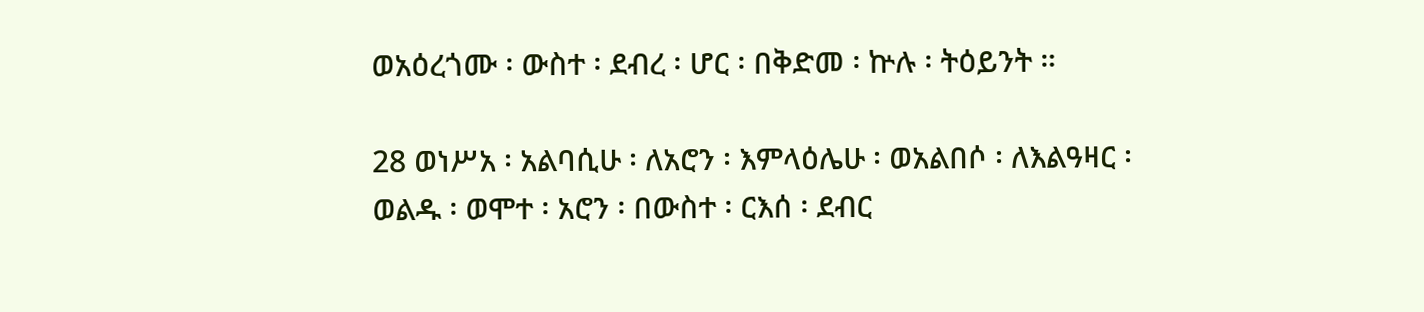ወአዕረጎሙ ፡ ውስተ ፡ ደብረ ፡ ሆር ፡ በቅድመ ፡ ኵሉ ፡ ትዕይንት ።

28 ወነሥአ ፡ አልባሲሁ ፡ ለአሮን ፡ እምላዕሌሁ ፡ ወአልበሶ ፡ ለእልዓዛር ፡ ወልዱ ፡ ወሞተ ፡ አሮን ፡ በውስተ ፡ ርእሰ ፡ ደብር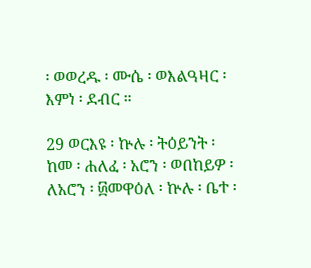፡ ወወረዱ ፡ ሙሴ ፡ ወእልዓዛር ፡ እምነ ፡ ደብር ።

29 ወርእዩ ፡ ኵሉ ፡ ትዕይንት ፡ ከመ ፡ ሐለፈ ፡ አሮን ፡ ወበከይዎ ፡ ለአሮን ፡ ፴መዋዕለ ፡ ኵሉ ፡ ቤተ ፡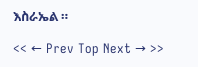እስራኤል ።

<< ← Prev Top Next → >>